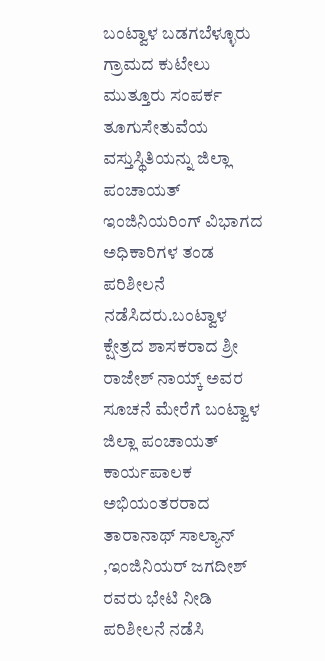ಬಂಟ್ವಾಳ ಬಡಗಬೆಳ್ಳೂರು ಗ್ರಾಮದ ಕುಟೇಲು ಮುತ್ತೂರು ಸಂಪರ್ಕ ತೂಗುಸೇತುವೆಯ ವಸ್ತುಸ್ಥಿತಿಯನ್ನು ಜಿಲ್ಲಾ ಪಂಚಾಯತ್ ಇಂಜಿನಿಯರಿಂಗ್ ವಿಭಾಗದ ಅಧಿಕಾರಿಗಳ ತಂಡ ಪರಿಶೀಲನೆ ನಡೆಸಿದರು.ಬಂಟ್ವಾಳ ಕ್ಷೇತ್ರದ ಶಾಸಕರಾದ ಶ್ರೀ ರಾಜೇಶ್ ನಾಯ್ಕ್ ಅವರ ಸೂಚನೆ ಮೇರೆಗೆ ಬಂಟ್ವಾಳ ಜಿಲ್ಲಾ ಪಂಚಾಯತ್
ಕಾರ್ಯಪಾಲಕ ಅಭಿಯಂತರರಾದ  ತಾರಾನಾಥ್ ಸಾಲ್ಯಾನ್ ,ಇಂಜಿನಿಯರ್ ಜಗದೀಶ್ ರವರು ಭೇಟಿ ನೀಡಿ ಪರಿಶೀಲನೆ ನಡೆಸಿ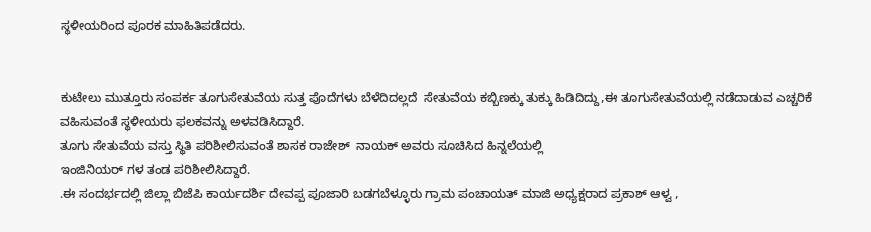ಸ್ಥಳೀಯರಿಂದ ಪೂರಕ ಮಾಹಿತಿ‌ಪಡೆದರು.


ಕುಟೇಲು ಮುತ್ತೂರು ಸಂಪರ್ಕ ತೂಗುಸೇತುವೆಯ ಸುತ್ತ ಪೊದೆಗಳು ಬೆಳೆದಿದಲ್ಲದೆ  ಸೇತುವೆಯ ಕಬ್ಬಿಣಕ್ಕು ತುಕ್ಕು ಹಿಡಿದಿದ್ದು,ಈ ತೂಗುಸೇತುವೆಯಲ್ಲಿ ನಡೆದಾಡುವ ಎಚ್ಚರಿಕೆ ವಹಿಸುವಂತೆ ಸ್ಥಳೀಯರು ಫಲಕವನ್ನು ಅಳವಡಿಸಿದ್ದಾರೆ.
ತೂಗು ಸೇತುವೆಯ ವಸ್ತು ಸ್ಥಿತಿ ಪರಿಶೀಲಿಸುವಂತೆ ಶಾಸಕ ರಾಜೇಶ್  ನಾಯಕ್ ಅವರು ಸೂಚಿಸಿದ ಹಿನ್ನಲೆಯಲ್ಲಿ
ಇಂಜಿನಿಯರ್ ಗಳ ತಂಡ ಪರಿಶೀಲಿಸಿದ್ದಾರೆ.
.ಈ ಸಂದರ್ಭದಲ್ಲಿ ಜಿಲ್ಲಾ ಬಿಜೆಪಿ ಕಾರ್ಯದರ್ಶಿ ದೇವಪ್ಪ ಪೂಜಾರಿ ಬಡಗಬೆಳ್ಳೂರು ಗ್ರಾಮ ಪಂಚಾಯತ್ ಮಾಜಿ ಅಧ್ಯಕ್ಷರಾದ ಪ್ರಕಾಶ್ ಆಳ್ವ ,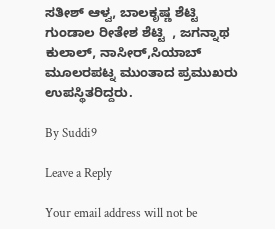ಸತೀಶ್ ಆಳ್ವ, ಬಾಲಕೃಷ್ಣ ಶೆಟ್ಟಿ ಗುಂಡಾಲ ರೀತೇಶ ಶೆಟ್ಟಿ  , ಜಗನ್ನಾಥ ಕುಲಾಲ್, ನಾಸೀರ್,ಸಿಯಾಬ್ ಮೂಲರಪಟ್ನ ಮುಂತಾದ ಪ್ರಮುಖರು ಉಪಸ್ಥಿತರಿದ್ದರು.

By Suddi9

Leave a Reply

Your email address will not be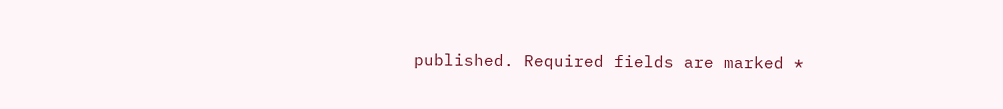published. Required fields are marked *